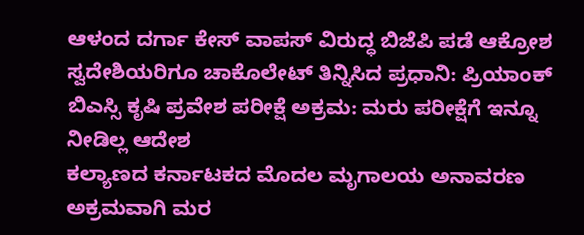ಆಳಂದ ದರ್ಗಾ ಕೇಸ್ ವಾಪಸ್ ವಿರುದ್ಧ ಬಿಜೆಪಿ ಪಡೆ ಆಕ್ರೋಶ
ಸ್ವದೇಶಿಯರಿಗೂ ಚಾಕೊಲೇಟ್ ತಿನ್ನಿಸಿದ ಪ್ರಧಾನಿ: ಪ್ರಿಯಾಂಕ್
ಬಿಎಸ್ಸಿ ಕೃಷಿ ಪ್ರವೇಶ ಪರೀಕ್ಷೆ ಅಕ್ರಮ: ಮರು ಪರೀಕ್ಷೆಗೆ ಇನ್ನೂ ನೀಡಿಲ್ಲ ಆದೇಶ
ಕಲ್ಯಾಣದ ಕರ್ನಾಟಕದ ಮೊದಲ ಮೃಗಾಲಯ ಅನಾವರಣ
ಅಕ್ರಮವಾಗಿ ಮರ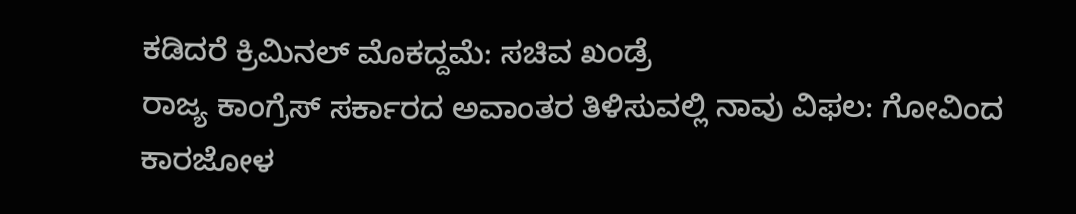ಕಡಿದರೆ ಕ್ರಿಮಿನಲ್ ಮೊಕದ್ದಮೆ: ಸಚಿವ ಖಂಡ್ರೆ
ರಾಜ್ಯ ಕಾಂಗ್ರೆಸ್ ಸರ್ಕಾರದ ಅವಾಂತರ ತಿಳಿಸುವಲ್ಲಿ ನಾವು ವಿಫಲ: ಗೋವಿಂದ ಕಾರಜೋಳ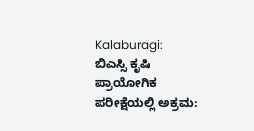Kalaburagi: ಬಿಎಸ್ಸಿ ಕೃಷಿ ಪ್ರಾಯೋಗಿಕ ಪರೀಕ್ಷೆಯಲ್ಲಿ ಅಕ್ರಮ: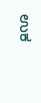ಉಕ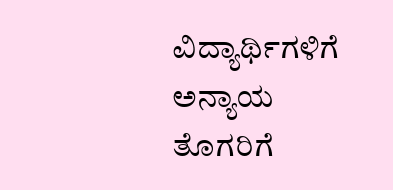ವಿದ್ಯಾರ್ಥಿಗಳಿಗೆ ಅನ್ಯಾಯ
ತೊಗರಿಗೆ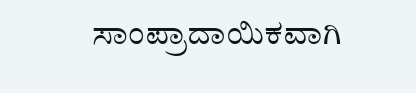ಸಾಂಪ್ರಾದಾಯಿಕವಾಗಿ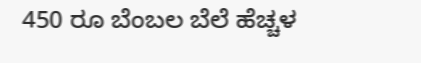450 ರೂ ಬೆಂಬಲ ಬೆಲೆ ಹೆಚ್ಚಳ